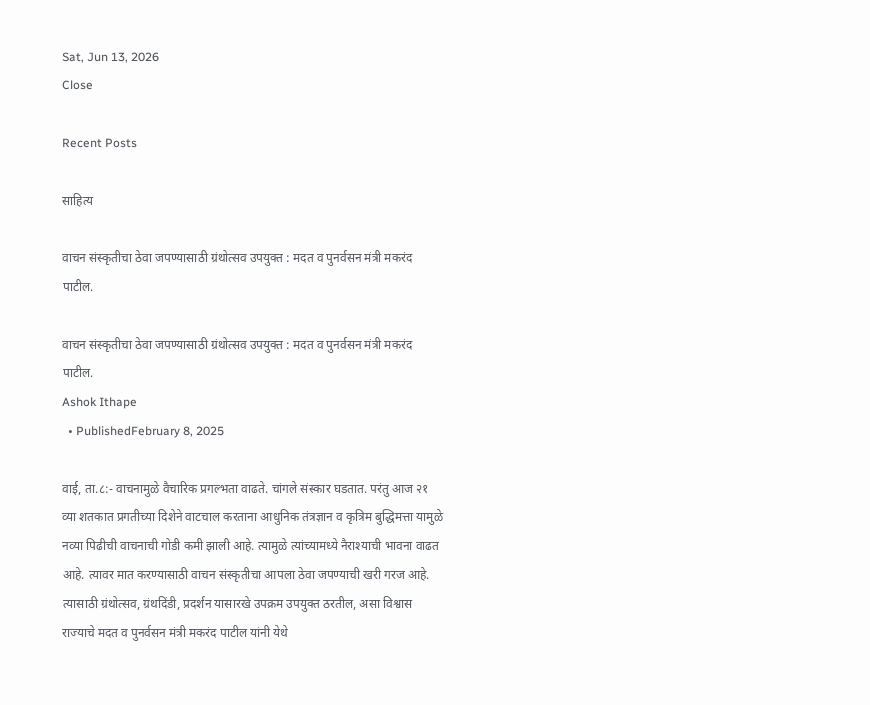Sat, Jun 13, 2026
Close

Recent Posts

साहित्य

वाचन संस्कृतीचा ठेवा जपण्यासाठी ग्रंथोत्सव उपयुक्त : मदत व पुनर्वसन मंत्री मकरंद पाटील.

वाचन संस्कृतीचा ठेवा जपण्यासाठी ग्रंथोत्सव उपयुक्त : मदत व पुनर्वसन मंत्री मकरंद पाटील.
Ashok Ithape
  • PublishedFebruary 8, 2025

वाई, ता.८:- वाचनामुळे वैचारिक प्रगल्भता वाढते. चांगले संस्कार घडतात. परंतु आज २१ व्या शतकात प्रगतीच्या दिशेने वाटचाल करताना आधुनिक तंत्रज्ञान व कृत्रिम बुद्धिमत्ता यामुळे नव्या पिढीची वाचनाची गोडी कमी झाली आहे. त्यामुळे त्यांच्यामध्ये नैराश्याची भावना वाढत आहे. त्यावर मात करण्यासाठी वाचन संस्कृतीचा आपला ठेवा जपण्याची खरी गरज आहे. त्यासाठी ग्रंथोत्सव, ग्रंथदिंडी, प्रदर्शन यासारखे उपक्रम उपयुक्त ठरतील, असा विश्वास राज्याचे मदत व पुनर्वसन मंत्री मकरंद पाटील यांनी येथे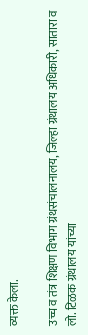व्यक्त केला.

उच्च व तंत्र शिक्षण विभाग ग्रंथसंचालनालय, जिल्हा ग्रंथालय अधिकारी, सातारा व लो. टिळक ग्रंथालय यांच्या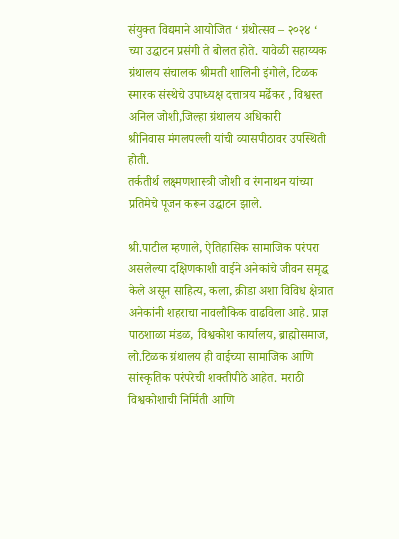संयुक्त विद्यमाने आयोजित ‘ ग्रंथोत्सव – २०२४ ‘ च्या उद्घाटन प्रसंगी ते बोलत होते. यावेळी सहाय्यक ग्रंथालय संचालक श्रीमती शालिनी इंगोले, टिळक स्मारक संस्थेचे उपाध्यक्ष दत्तात्रय मर्ढेकर , विश्वस्त अनिल जोशी,जिल्हा ग्रंथालय अधिकारी
श्रीनिवास मंगलपल्ली यांची व्यासपीठावर उपस्थिती होती.
तर्कतीर्थ लक्ष्मणशास्त्री जोशी व रंगनाथन यांच्या प्रतिमेचे पूजन करून उद्घाटन झाले.

श्री.पाटील म्हणाले, ऐतिहासिक सामाजिक परंपरा असलेल्या दक्षिणकाशी वाईने अनेकांचे जीवन समृद्ध केले असून साहित्य, कला, क्रीडा अशा विविध क्षेत्रात अनेकांनी शहराचा नावलौकिक वाढविला आहे. प्राज्ञ पाठशाळा मंडळ, विश्वकोश कार्यालय, ब्राह्मोसमाज, लो.टिळक ग्रंथालय ही वाईच्या सामाजिक आणि सांस्कृतिक परंपरेची शक्तीपीठे आहेत. मराठी विश्वकोशाची निर्मिती आणि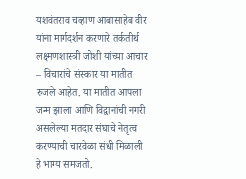यशवंतराव चव्हाण आबासाहेब वीर यांना मार्गदर्शन करणारे तर्कतीर्थ लक्ष्मणशास्त्री जोशी यांच्या आचार – विचारांचे संस्कार या मातीत रुजले आहेत. या मातीत आपला जन्म झाला आणि विद्वानांची नगरी असलेल्या मतदार संघाचे नेतृत्व करण्याची चारवेळा संधी मिळाली हे भाग्य समजतो.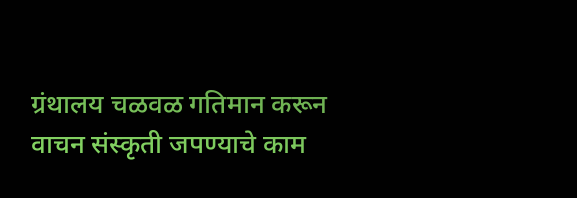ग्रंथालय चळवळ गतिमान करून वाचन संस्कृती जपण्याचे काम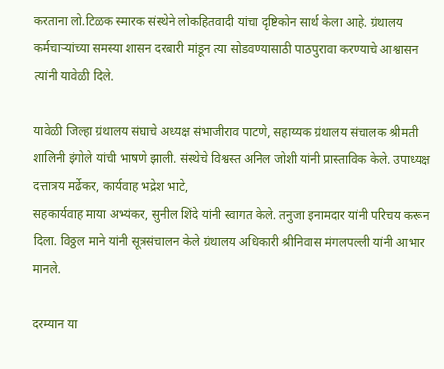करताना लो.टिळक स्मारक संस्थेने लोकहितवादी यांचा दृष्टिकोन सार्थ केला आहे. ग्रंथालय कर्मचाऱ्यांच्या समस्या शासन दरबारी मांडून त्या सोडवण्यासाठी पाठपुरावा करण्याचे आश्वासन त्यांनी यावेळी दिले.

यावेळी जिल्हा ग्रंथालय संघाचे अध्यक्ष संभाजीराव पाटणे, सहाय्यक ग्रंथालय संचालक श्रीमती शालिनी इंगोले यांची भाषणे झाली. संस्थेचे विश्वस्त अनिल जोशी यांनी प्रास्ताविक केले. उपाध्यक्ष दत्तात्रय मर्ढेकर, कार्यवाह भद्रेश भाटे,
सहकार्यवाह माया अभ्यंकर, सुनील शिंदे यांनी स्वागत केले. तनुजा इनामदार यांनी परिचय करून दिला. विठ्ठल माने यांनी सूत्रसंचालन केले ग्रंथालय अधिकारी श्रीनिवास मंगलपल्ली यांनी आभार मानले.

दरम्यान या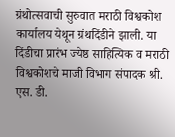ग्रंथोत्सवाची सुरुवात मराठी विश्वकोश कार्यालय येथून ग्रंथदिंडीने झाली. या दिंडीचा प्रारंभ ज्येष्ठ साहित्यिक व मराठी विश्वकोशचे माजी विभाग संपादक श्री. एस. डी.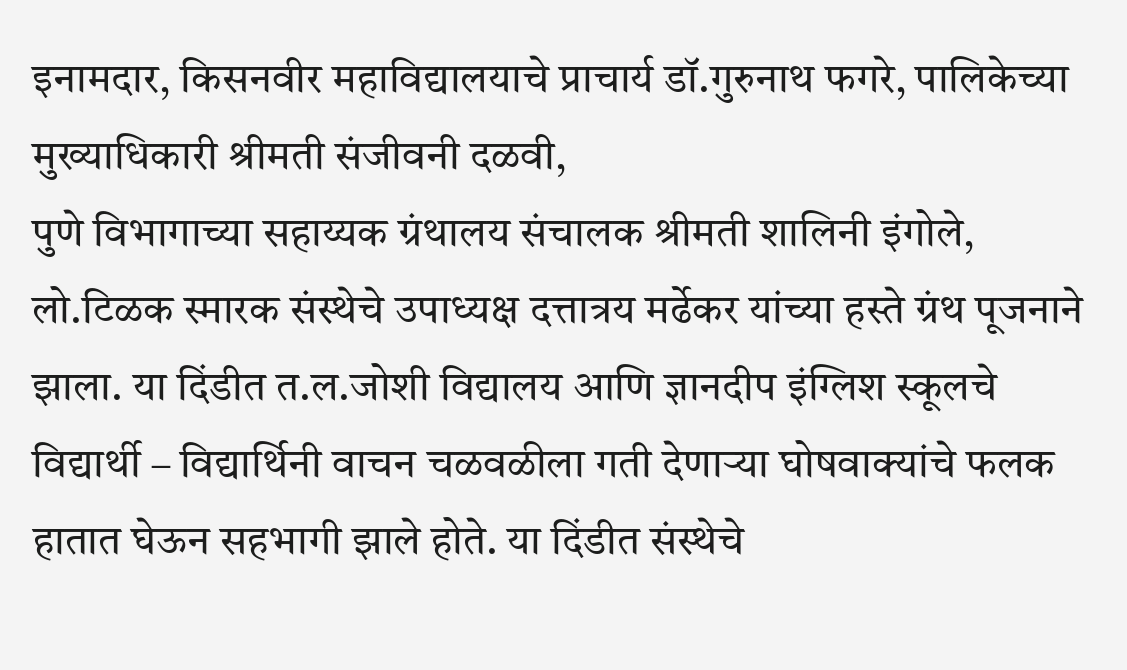इनामदार, किसनवीर महाविद्यालयाचे प्राचार्य डॉ.गुरुनाथ फगरे, पालिकेच्या मुख्याधिकारी श्रीमती संजीवनी दळवी,
पुणे विभागाच्या सहाय्यक ग्रंथालय संचालक श्रीमती शालिनी इंगोले, लो.टिळक स्मारक संस्थेचे उपाध्यक्ष दत्तात्रय मर्ढेकर यांच्या हस्ते ग्रंथ पूजनाने झाला. या दिंडीत त.ल.जोशी विद्यालय आणि ज्ञानदीप इंग्लिश स्कूलचे विद्यार्थी – विद्यार्थिनी वाचन चळवळीला गती देणाऱ्या घोषवाक्यांचे फलक हातात घेऊन सहभागी झाले होते. या दिंडीत संस्थेचे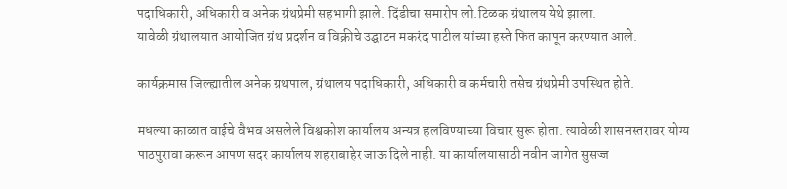पदाधिकारी, अधिकारी व अनेक ग्रंथप्रेमी सहभागी झाले. दिंडीचा समारोप लो.टिळक ग्रंथालय येथे झाला.
यावेळी ग्रंथालयात आयोजित ग्रंथ प्रदर्शन व विक्रीचे उद्घाटन मकरंद पाटील यांच्या हस्ते फित कापून करण्यात आले.

कार्यक्रमास जिल्ह्यातील अनेक ग्रथपाल, ग्रंथालय पदाधिकारी, अधिकारी व कर्मचारी तसेच ग्रंथप्रेमी उपस्थित होते.

मधल्या काळात वाईचे वैभव असलेले विश्वकोश कार्यालय अन्यत्र हलविण्याच्या विचार सुरू होता. त्यावेळी शासनस्तरावर योग्य पाठपुरावा करून आपण सदर कार्यालय शहराबाहेर जाऊ दिले नाही. या कार्यालयासाठी नवीन जागेत सुसज्ज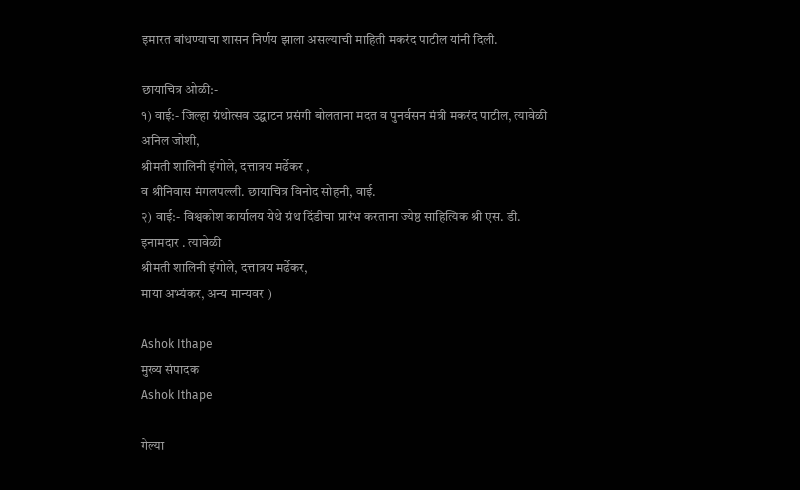इमारत बांधण्याचा शासन निर्णय झाला असल्याची माहिती मकरंद पाटील यांनी दिली.

छायाचित्र ओळी:-
१) वाई:- जिल्हा ग्रंथोत्सव उद्घाटन प्रसंगी बोलताना मदत व पुनर्वसन मंत्री मकरंद पाटील, त्यावेळी अनिल जोशी,
श्रीमती शालिनी इंगोले, दत्तात्रय मर्ढेकर ,
व श्रीनिवास मंगलपल्ली. छायाचित्र विनोद सोहनी, वाई.
२) वाई:- विश्वकोश कार्यालय येथे ग्रंथ दिंडीचा प्रारंभ करताना ज्येष्ठ साहित्यिक श्री एस. डी. इनामदार . त्यावेळी
श्रीमती शालिनी इंगोले, दत्तात्रय मर्ढेकर,
माया अभ्यंकर, अन्य मान्यवर )

Ashok Ithape
मुख्य संपादक
Ashok Ithape

गेल्या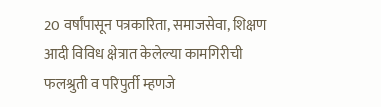20 वर्षांपासून पत्रकारिता, समाजसेवा, शिक्षण आदी विविध क्षेत्रात केलेल्या कामगिरीची फलश्रुती व परिपुर्ती म्हणजे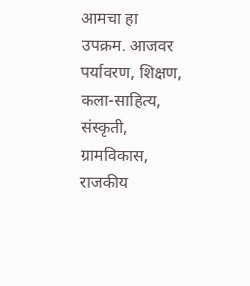आमचा हा उपक्रम. आजवर पर्यावरण, शिक्षण, कला-साहित्य, संस्कृती, ग्रामविकास, राजकीय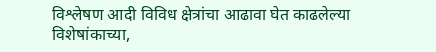विश्लेषण आदी विविध क्षेत्रांचा आढावा घेत काढलेल्या विशेषांकाच्या,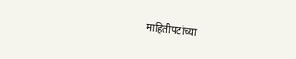माहितीपटांच्या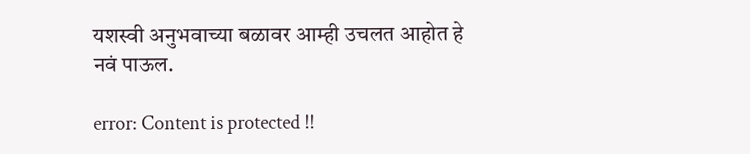यशस्वी अनुभवाच्या बळावर आम्ही उचलत आहोत हे नवं पाऊल.

error: Content is protected !!